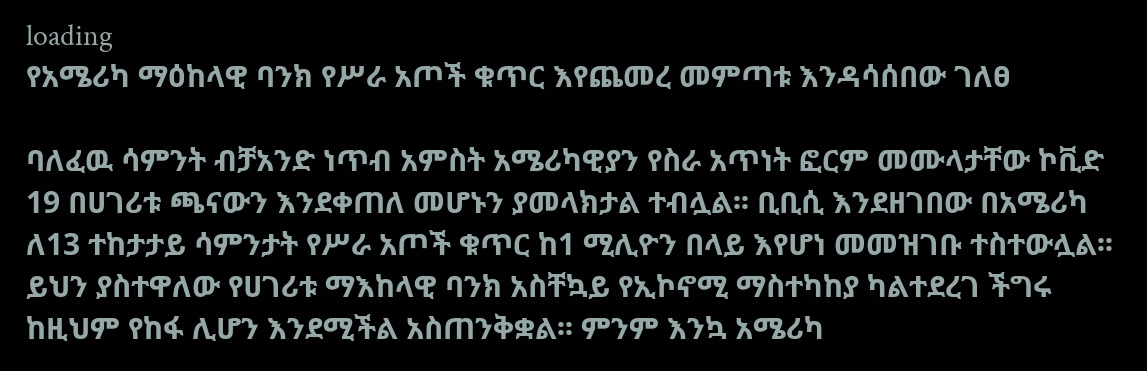loading
የአሜሪካ ማዕከላዊ ባንክ የሥራ አጦች ቁጥር እየጨመረ መምጣቱ እንዳሳሰበው ገለፀ

ባለፈዉ ሳምንት ብቻአንድ ነጥብ አምስት አሜሪካዊያን የስራ አጥነት ፎርም መሙላታቸው ኮቪድ 19 በሀገሪቱ ጫናውን እንደቀጠለ መሆኑን ያመላክታል ተብሏል፡፡ ቢቢሲ እንደዘገበው በአሜሪካ ለ13 ተከታታይ ሳምንታት የሥራ አጦች ቁጥር ከ1 ሚሊዮን በላይ እየሆነ መመዝገቡ ተስተውሏል፡፡ ይህን ያስተዋለው የሀገሪቱ ማእከላዊ ባንክ አስቸኳይ የኢኮኖሚ ማስተካከያ ካልተደረገ ችግሩ ከዚህም የከፋ ሊሆን እንደሚችል አስጠንቅቋል፡፡ ምንም እንኳ አሜሪካ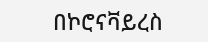በኮሮናቫይረስ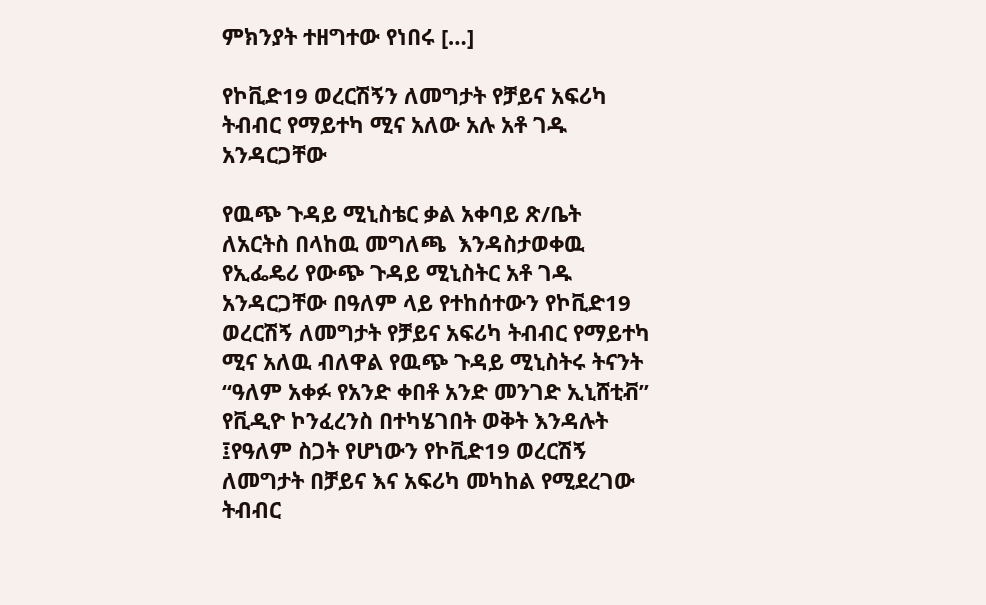ምክንያት ተዘግተው የነበሩ […]

የኮቪድ19 ወረርሽኝን ለመግታት የቻይና አፍሪካ ትብብር የማይተካ ሚና አለው አሉ አቶ ገዱ አንዳርጋቸው

የዉጭ ጉዳይ ሚኒስቴር ቃል አቀባይ ጽ/ቤት ለአርትስ በላከዉ መግለጫ  እንዳስታወቀዉ የኢፌዴሪ የውጭ ጉዳይ ሚኒስትር አቶ ገዱ አንዳርጋቸው በዓለም ላይ የተከሰተውን የኮቪድ19 ወረርሽኝ ለመግታት የቻይና አፍሪካ ትብብር የማይተካ ሚና አለዉ ብለዋል የዉጭ ጉዳይ ሚኒስትሩ ትናንት “ዓለም አቀፉ የአንድ ቀበቶ አንድ መንገድ ኢኒሸቲቭ” የቪዲዮ ኮንፈረንስ በተካሄገበት ወቅት እንዳሉት ፤የዓለም ስጋት የሆነውን የኮቪድ19 ወረርሽኝ ለመግታት በቻይና እና አፍሪካ መካከል የሚደረገው ትብብር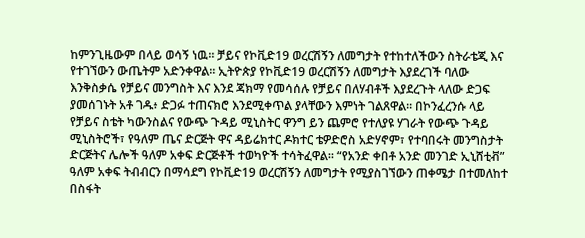ከምንጊዜውም በላይ ወሳኝ ነዉ። ቻይና የኮቪድ19 ወረርሽኝን ለመግታት የተከተለችውን ስትራቴጂ እና የተገኘውን ውጤትም አድንቀዋል። ኢትዮጵያ የኮቪድ19 ወረርሽኝን ለመግታት እያደረገች ባለው እንቅስቃሴ የቻይና መንግስት እና እንደ ጃክማ የመሳሰሉ የቻይና በለሃብቶች እያደረጉት ላለው ድጋፍ ያመሰገኑት አቶ ገዱ፥ ድጋፉ ተጠናክሮ እንደሚቀጥል ያላቸውን እምነት ገልጸዋል። በኮንፈረንሱ ላይ የቻይና ስቴት ካውንስልና የውጭ ጉዳይ ሚኒስትር ዋንግ ይን ጨምሮ የተለያዩ ሃገራት የውጭ ጉዳይ ሚኒስትሮች፣ የዓለም ጤና ድርጅት ዋና ዳይሬክተር ዶክተር ቴዎድሮስ አድሃኖም፣ የተባበሩት መንግስታት ድርጅትና ሌሎች ዓለም አቀፍ ድርጅቶች ተወካዮች ተሳትፈዋል። “የአንድ ቀበቶ አንድ መንገድ ኢኒሸቲቭ” ዓለም አቀፍ ትብብርን በማሳደግ የኮቪድ19 ወረርሽኝን ለመግታት የሚያስገኘውን ጠቀሜታ በተመለከተ በስፋት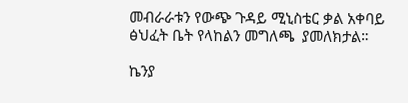መብራራቱን የውጭ ጉዳይ ሚኒስቴር ቃል አቀባይ ፅህፈት ቤት የላከልን መግለጫ  ያመለክታል።

ኬንያ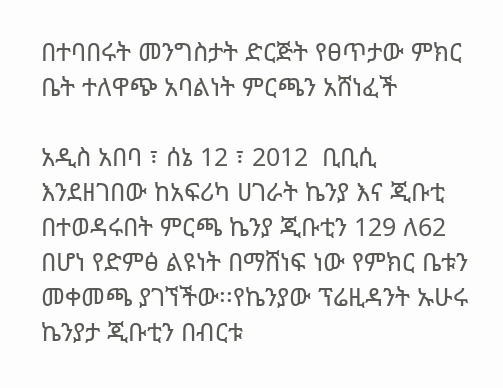በተባበሩት መንግስታት ድርጅት የፀጥታው ምክር ቤት ተለዋጭ አባልነት ምርጫን አሸነፈች

አዲስ አበባ ፣ ሰኔ 12 ፣ 2012  ቢቢሲ እንደዘገበው ከአፍሪካ ሀገራት ኬንያ እና ጂቡቲ በተወዳሩበት ምርጫ ኬንያ ጂቡቲን 129 ለ62 በሆነ የድምፅ ልዩነት በማሸነፍ ነው የምክር ቤቱን መቀመጫ ያገኘችው፡፡የኬንያው ፕሬዚዳንት ኡሁሩ ኬንያታ ጂቡቲን በብርቱ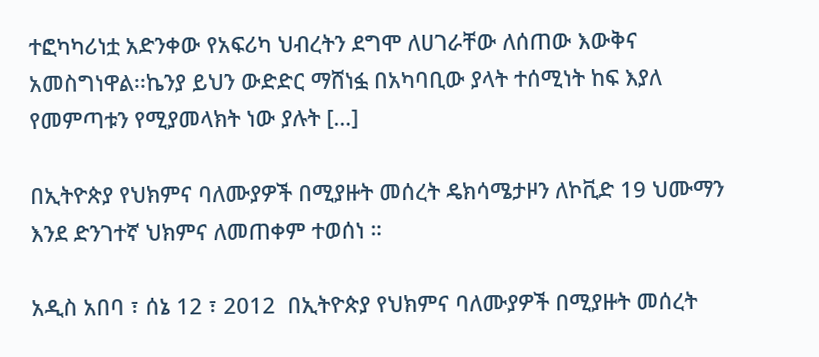ተፎካካሪነቷ አድንቀው የአፍሪካ ህብረትን ደግሞ ለሀገራቸው ለሰጠው እውቅና አመስግነዋል፡፡ኬንያ ይህን ውድድር ማሸነፏ በአካባቢው ያላት ተሰሚነት ከፍ እያለ የመምጣቱን የሚያመላክት ነው ያሉት […]

በኢትዮጵያ የህክምና ባለሙያዎች በሚያዙት መሰረት ዴክሳሜታዞን ለኮቪድ 19 ህሙማን እንደ ድንገተኛ ህክምና ለመጠቀም ተወሰነ ።

አዲስ አበባ ፣ ሰኔ 12 ፣ 2012  በኢትዮጵያ የህክምና ባለሙያዎች በሚያዙት መሰረት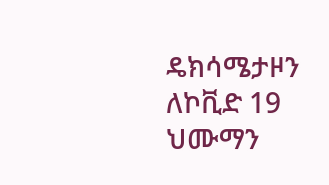ዴክሳሜታዞን ለኮቪድ 19 ህሙማን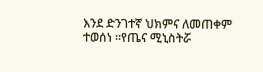እንደ ድንገተኛ ህክምና ለመጠቀም ተወሰነ ።የጤና ሚኒስትሯ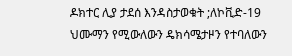ዶክተር ሊያ ታደሰ እንዳስታወቁት ;ለኮቪድ-19 ህሙማን የሚውለውን ዴክሳሜታዞን የተባለውን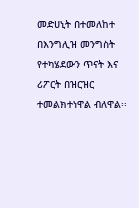መድሀኒት በተመለከተ በእንግሊዝ መንግስት የተካሄደውን ጥናት እና ሪፖርት በዝርዝር ተመልክተነዋል ብለዋል፡፡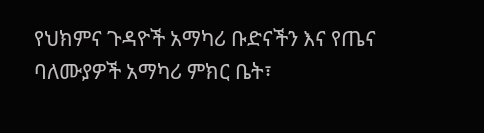የህክምና ጉዳዮች አማካሪ ቡድናችን እና የጤና ባለሙያዎች አማካሪ ምክር ቤት፣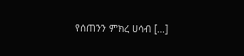የሰጠንን ምክረ ሀሳብ […]